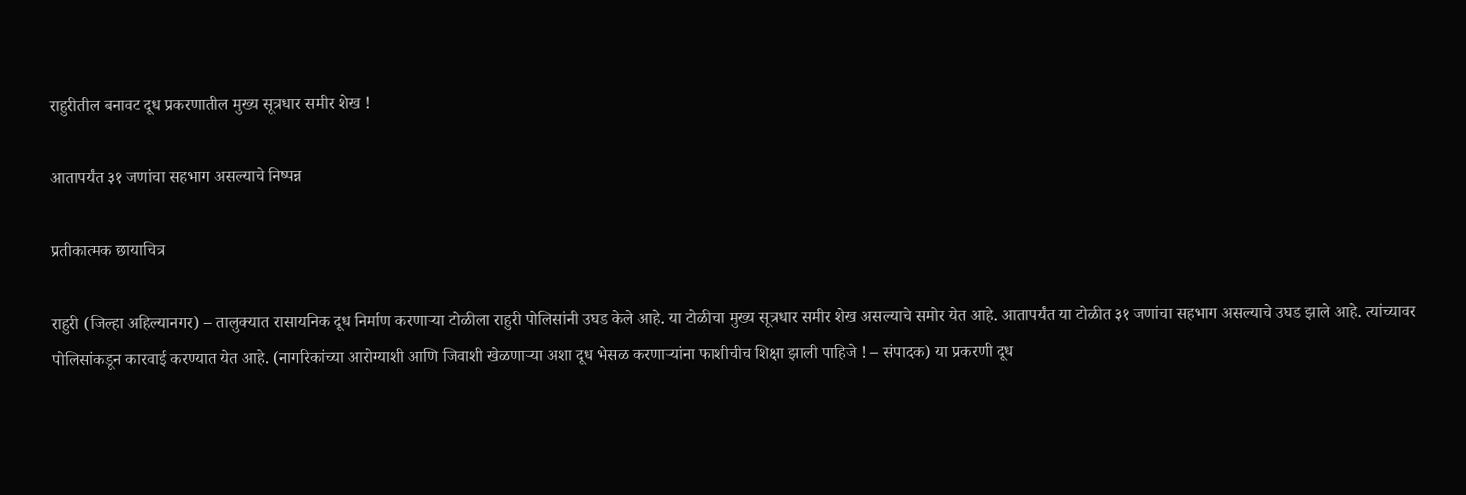राहुरीतील बनावट दूध प्रकरणातील मुख्य सूत्रधार समीर शेख !

आतापर्यंत ३१ जणांचा सहभाग असल्याचे निष्पन्न

प्रतीकात्मक छायाचित्र

राहुरी (जिल्हा अहिल्यानगर) – तालुक्यात रासायनिक दूध निर्माण करणार्‍या टोळीला राहुरी पोलिसांनी उघड केले आहे. या टोळीचा मुख्य सूत्रधार समीर शेख असल्याचे समोर येत आहे. आतापर्यंत या टोळीत ३१ जणांचा सहभाग असल्याचे उघड झाले आहे. त्यांच्यावर पोलिसांकडून कारवाई करण्यात येत आहे. (नागरिकांच्या आरोग्याशी आणि जिवाशी खेळणार्‍या अशा दूध भेसळ करणार्‍यांना फाशीचीच शिक्षा झाली पाहिजे ! – संपादक) या प्रकरणी दूध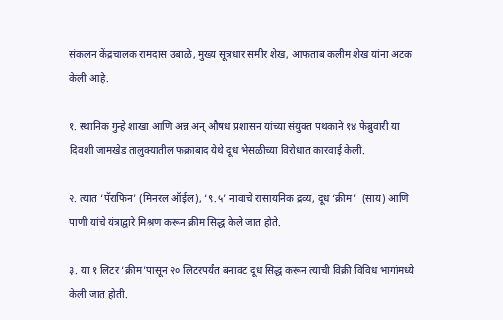संकलन केंद्रचालक रामदास उबाळे, मुख्य सूत्रधार समीर शेख, आफताब कलीम शेख यांना अटक केली आहे.

१. स्थानिक गुन्हे शाखा आणि अन्न अन् औषध प्रशासन यांच्या संयुक्त पथकाने १४ फेब्रुवारी या दिवशी जामखेड तालुक्यातील फक्राबाद येथे दूध भेसळीच्या विरोधात कारवाई केली.

२. त्यात ‘पॅराफिन’ (मिनरल ऑईल), ‘९.५’ नावाचे रासायनिक द्रव्य, दूध ‘क्रीम’  (साय) आणि पाणी यांचे यंत्राद्वारे मिश्रण करून क्रीम सिद्ध केले जात होते.

३. या १ लिटर ‘क्रीम’पासून २० लिटरपर्यंत बनावट दूध सिद्ध करून त्याची विक्री विविध भागांमध्ये केली जात होती.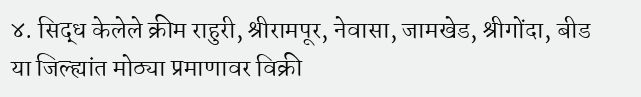४. सिद्ध केलेले क्रीम राहुरी, श्रीरामपूर, नेवासा, जामखेड, श्रीगोंदा, बीड या जिल्ह्यांत मोठ्या प्रमाणावर विक्री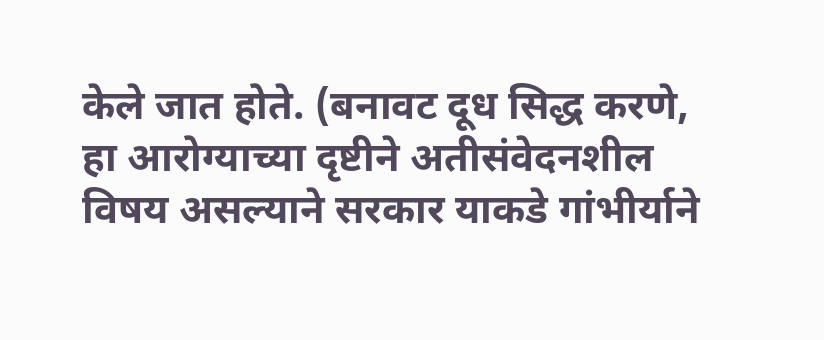केले जात होते. (बनावट दूध सिद्ध करणे, हा आरोग्याच्या दृष्टीने अतीसंवेदनशील विषय असल्याने सरकार याकडे गांभीर्याने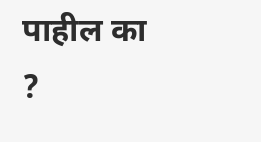पाहील का ?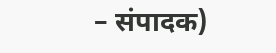– संपादक)